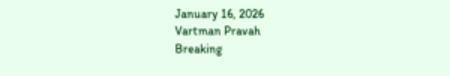January 16, 2026
Vartman Pravah
Breaking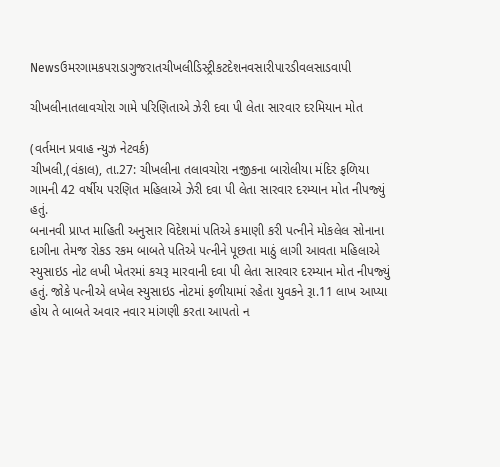Newsઉમરગામકપરાડાગુજરાતચીખલીડિસ્ટ્રીકટદેશનવસારીપારડીવલસાડવાપી

ચીખલીનાતલાવચોરા ગામે પરિણિતાએ ઝેરી દવા પી લેતા સારવાર દરમિયાન મોત

(વર્તમાન પ્રવાહ ન્‍યુઝ નેટવર્ક)
ચીખલી,(વંકાલ), તા.27: ચીખલીના તલાવચોરા નજીકના બારોલીયા મંદિર ફળિયા ગામની 42 વર્ષીય પરણિત મહિલાએ ઝેરી દવા પી લેતા સારવાર દરમ્‍યાન મોત નીપજ્‍યું હતું.
બનાનવી પ્રાપ્ત માહિતી અનુસાર વિદેશમાં પતિએ કમાણી કરી પત્‍નીને મોકલેલ સોનાના દાગીના તેમજ રોકડ રકમ બાબતે પતિએ પત્‍નીને પૂછતા માઠું લાગી આવતા મહિલાએ સ્‍યુસાઇડ નોટ લખી ખેતરમાં કચરૂ મારવાની દવા પી લેતા સારવાર દરમ્‍યાન મોત નીપજ્‍યું હતું. જોકે પત્‍નીએ લખેલ સ્‍યુસાઇડ નોટમાં ફળીયામાં રહેતા યુવકને રૂા.11 લાખ આપ્‍યા હોય તે બાબતે અવાર નવાર માંગણી કરતા આપતો ન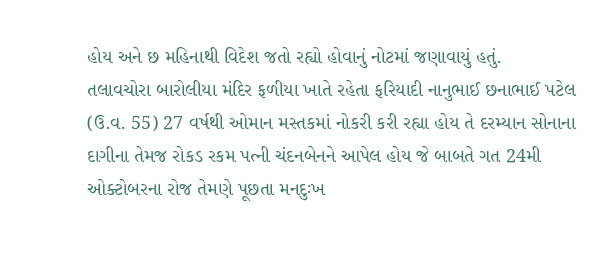હોય અને છ મહિનાથી વિદેશ જતો રહ્યો હોવાનું નોટમાં જણાવાયું હતું.
તલાવચોરા બારોલીયા મંદિર ફળીયા ખાતે રહેતા ફરિયાદી નાનુભાઈ છનાભાઈ પટેલ (ઉ.વ. 55) 27 વર્ષથી ઓમાન મસ્‍તકમાં નોકરી કરી રહ્યા હોય તે દરમ્‍યાન સોનાના દાગીના તેમજ રોકડ રકમ પત્‍ની ચંદનબેનને આપેલ હોય જે બાબતે ગત 24મી ઓક્‍ટોબરના રોજ તેમણે પૂછતા મનદુઃખ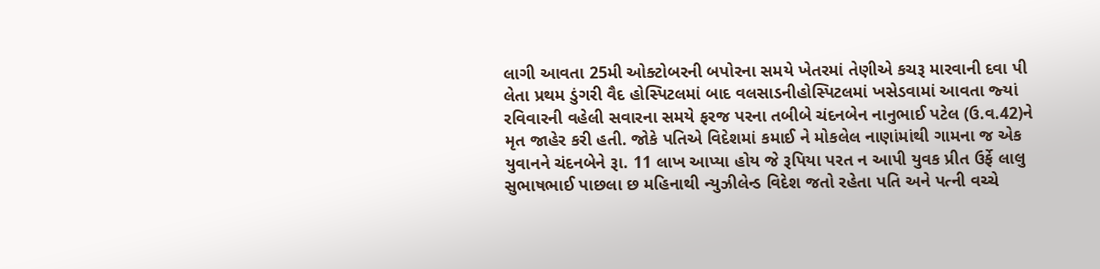લાગી આવતા 25મી ઓક્‍ટોબરની બપોરના સમયે ખેતરમાં તેણીએ કચરૂ મારવાની દવા પી લેતા પ્રથમ ડુંગરી વૈદ હોસ્‍પિટલમાં બાદ વલસાડનીહોસ્‍પિટલમાં ખસેડવામાં આવતા જ્‍યાં રવિવારની વહેલી સવારના સમયે ફરજ પરના તબીબે ચંદનબેન નાનુભાઈ પટેલ (ઉ.વ.42)ને મૃત જાહેર કરી હતી. જોકે પતિએ વિદેશમાં કમાઈ ને મોકલેલ નાણાંમાંથી ગામના જ એક યુવાનને ચંદનબેને રૂા. 11 લાખ આપ્‍યા હોય જે રૂપિયા પરત ન આપી યુવક પ્રીત ઉર્ફે લાલુ સુભાષભાઈ પાછલા છ મહિનાથી ન્‍યુઝીલેન્‍ડ વિદેશ જતો રહેતા પતિ અને પત્‍ની વચ્‍ચે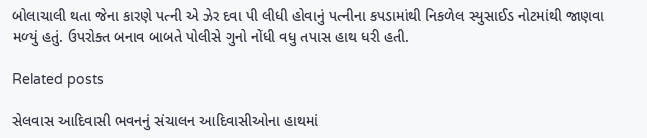બોલાચાલી થતા જેના કારણે પત્‍ની એ ઝેર દવા પી લીધી હોવાનું પત્‍નીના કપડામાંથી નિકળેલ સ્‍યુસાઈડ નોટમાંથી જાણવા મળ્‍યું હતું. ઉપરોક્‍ત બનાવ બાબતે પોલીસે ગુનો નોંધી વધુ તપાસ હાથ ધરી હતી.

Related posts

સેલવાસ આદિવાસી ભવનનું સંચાલન આદિવાસીઓના હાથમાં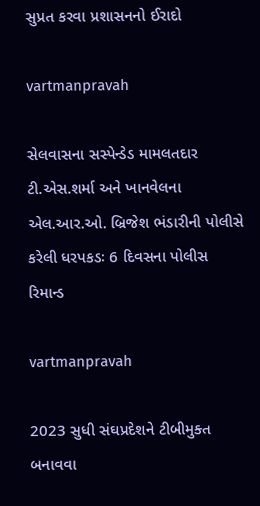સુપ્રત કરવા પ્રશાસનનો ઈરાદો

vartmanpravah

સેલવાસના સસ્‍પેન્‍ડેડ મામલતદાર ટી.એસ.શર્મા અને ખાનવેલના એલ.આર.ઓ. બ્રિજેશ ભંડારીની પોલીસે કરેલી ધરપકડઃ 6 દિવસના પોલીસ રિમાન્‍ડ

vartmanpravah

2023 સુધી સંઘપ્રદેશને ટીબીમુક્‍ત બનાવવા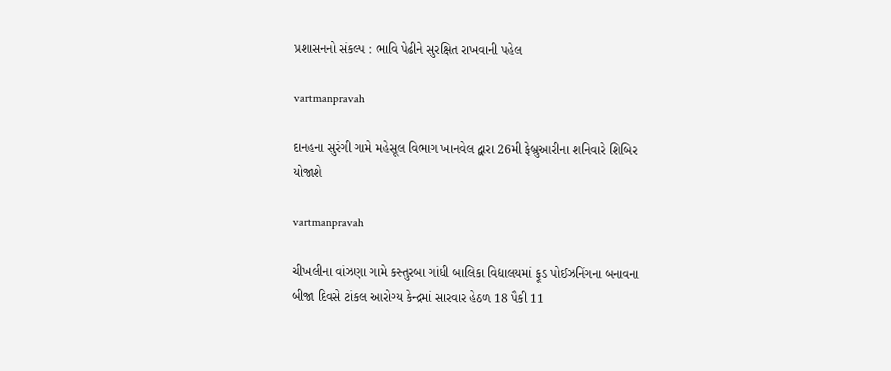પ્રશાસનનો સંકલ્‍પ : ભાવિ પેઢીને સુરક્ષિત રાખવાની પહેલ

vartmanpravah

દાનહના સુરંગી ગામે મહેસૂલ વિભાગ ખાનવેલ દ્વારા 26મી ફેબ્રુઆરીના શનિવારે શિબિર યોજાશે

vartmanpravah

ચીખલીના વાંઝણા ગામે કસ્‍તુરબા ગાંધી બાલિકા વિદ્યાલયમાં ફૂડ પોઈઝનિંગના બનાવના બીજા દિવસે ટાંકલ આરોગ્‍ય કેન્‍દ્રમાં સારવાર હેઠળ 18 પૈકી 11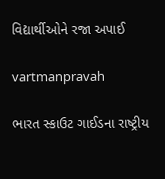વિદ્યાર્થીઓને રજા અપાઈ

vartmanpravah

ભારત સ્‍કાઉટ ગાઈડના રાષ્‍ટ્રીય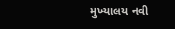મુખ્‍યાલય નવી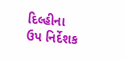દિલ્‍હીના ઉપ નિર્દેશક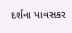દર્શના પાવસકર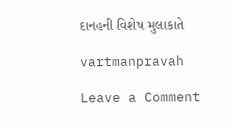દાનહની વિશેષ મુલાકાતે

vartmanpravah

Leave a Comment